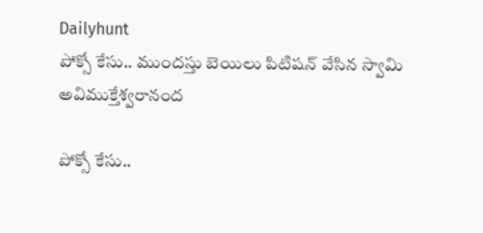Dailyhunt
పోక్సో కేసు.. ముందస్తు బెయిలు పిటిషన్ వేసిన స్వామి అవిముక్తేశ్వరానంద

పోక్సో కేసు..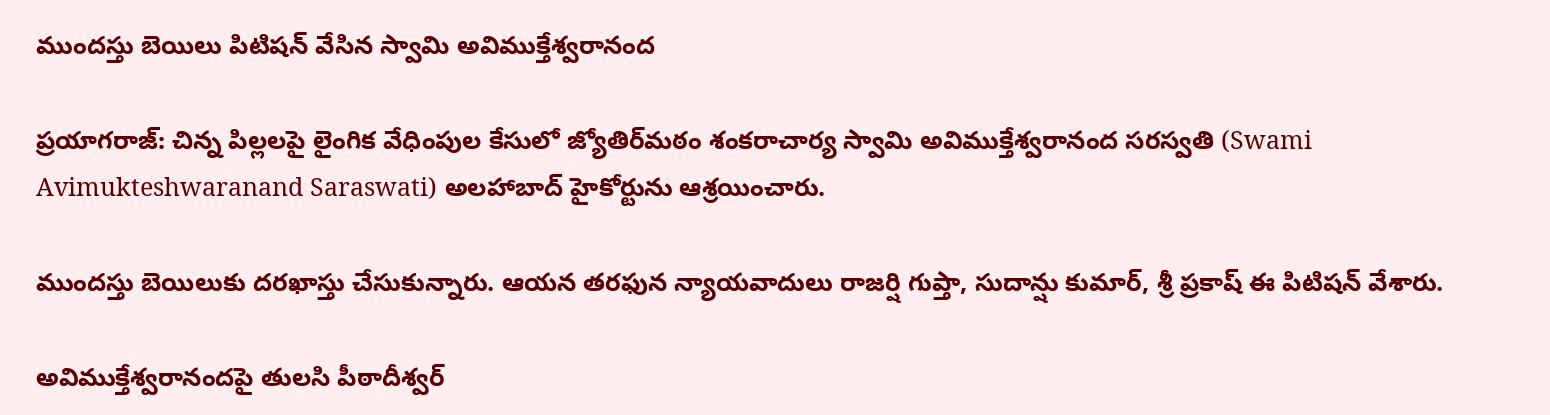ముందస్తు బెయిలు పిటిషన్ వేసిన స్వామి అవిముక్తేశ్వరానంద

ప్రయాగరాజ్: చిన్న పిల్లలపై లైంగిక వేధింపుల కేసులో జ్యోతిర్‌మఠం శంకరాచార్య స్వామి అవిముక్తేశ్వరానంద సరస్వతి (Swami Avimukteshwaranand Saraswati) అలహాబాద్ హైకోర్టును ఆశ్రయించారు.

ముందస్తు బెయిలుకు దరఖాస్తు చేసుకున్నారు. ఆయన తరఫున న్యాయవాదులు రాజర్షి గుప్తా, సుదాన్షు కుమార్, శ్రీ ప్రకాష్‌ ఈ పిటిషన్ వేశారు.

అవిముక్తేశ్వరానందపై తులసి పీఠాదీశ్వర్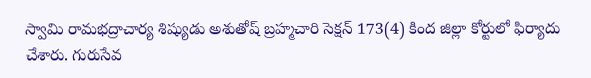స్వామి రామభద్రాచార్య శిష్యుడు అశుతోష్ బ్రహ్మచారి సెక్షన్ 173(4) కింద జిల్లా కోర్టులో ఫిర్యాదు చేశారు. గురుసేవ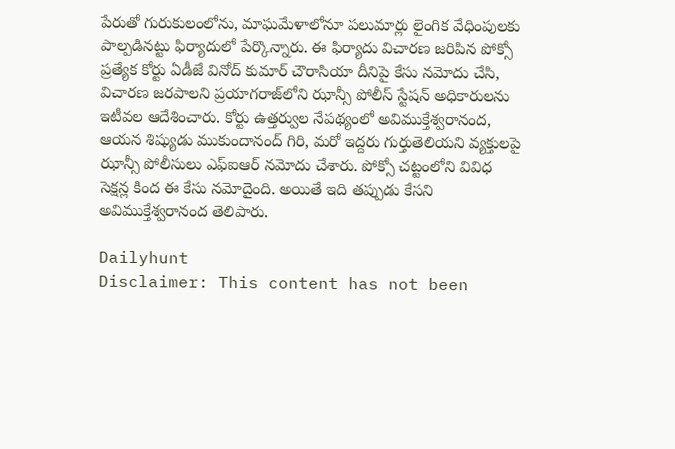పేరుతో గురుకులంలోను, మాఘమేళాలోనూ పలుమార్లు లైంగిక వేధింపులకు పాల్పడినట్టు ఫిర్యాదులో పేర్కొన్నారు. ఈ ఫిర్యాదు విచారణ జరిపిన పోక్సో ప్రత్యేక కోర్టు ఏడీజే వినోద్ కుమార్ చౌరాసియా దీనిపై కేసు నమోదు చేసి, విచారణ జరపాలని ప్రయాగరాజ్‌లోని ఝాన్సీ పోలీస్ స్టేషన్‌ అధికారులను ఇటీవల ఆదేశించారు. కోర్టు ఉత్తర్వుల నేపథ్యంలో అవిముక్తేశ్వరానంద, ఆయన శిష్యుడు ముకుందానంద్ గిరి, మరో ఇద్దరు గుర్తుతెలియని వ్యక్తులపై ఝాన్సీ పోలీసులు ఎఫ్ఐఆర్ నమోదు చేశారు. పోక్సో చట్టంలోని వివిధ సెక్షన్ల కింద ఈ కేసు నమోదైంది. అయితే ఇది తప్పుడు కేసని అవిముక్తేశ్వరానంద తెలిపారు.

Dailyhunt
Disclaimer: This content has not been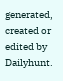generated, created or edited by Dailyhunt.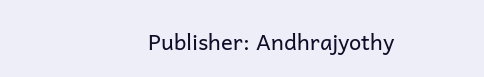Publisher: Andhrajyothy